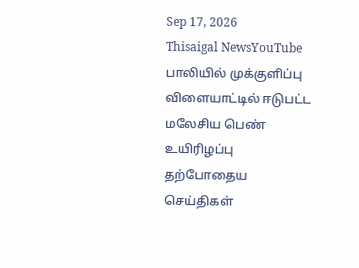Sep 17, 2026
Thisaigal NewsYouTube
பாலியில் முக்குளிப்பு விளையாட்டில் ஈடுபட்ட மலேசிய பெண் உயிரிழப்பு
தற்போதைய செய்திகள்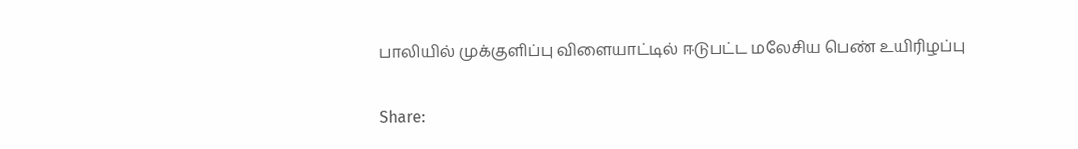பாலியில் முக்குளிப்பு விளையாட்டில் ஈடுபட்ட மலேசிய பெண் உயிரிழப்பு

Share: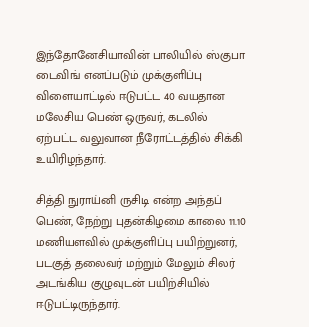இந்தோனேசியாவின் பாலியில் ஸ்குபா டைவிங் எனப்படும் முக்குளிப்பு விளையாட்டில் ஈடுபட்ட 40 வயதான மலேசிய பெண் ஒருவர், கடலில் ஏற்பட்ட வலுவான நீரோட்டத்தில் சிக்கி உயிரிழந்தார்.

சித்தி நுராய்னி ருசிடி என்ற அந்தப் பெண், நேற்று புதன்கிழமை காலை 11.10 மணியளவில் முக்குளிப்பு பயிற்றுனர், படகுத் தலைவர் மற்றும் மேலும் சிலர் அடங்கிய குழுவுடன் பயிற்சியில் ஈடுபட்டிருந்தார்.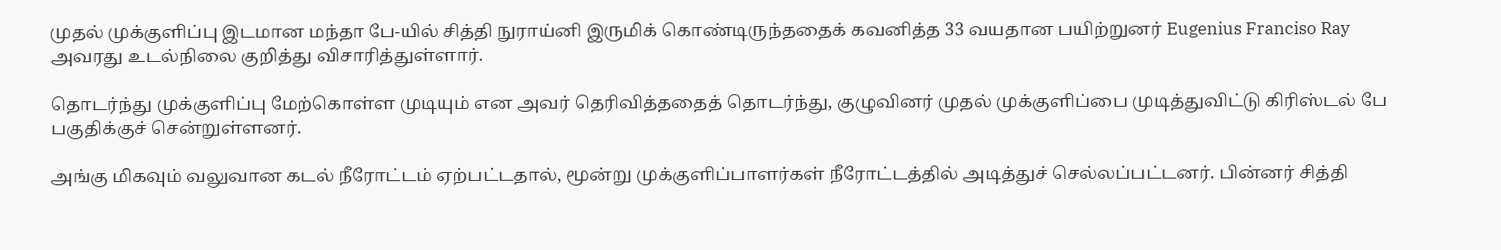முதல் முக்குளிப்பு இடமான மந்தா பே-யில் சித்தி நுராய்னி இருமிக் கொண்டிருந்ததைக் கவனித்த 33 வயதான பயிற்றுனர் Eugenius Franciso Ray அவரது உடல்நிலை குறித்து விசாரித்துள்ளார்.

தொடர்ந்து முக்குளிப்பு மேற்கொள்ள முடியும் என அவர் தெரிவித்ததைத் தொடர்ந்து, குழுவினர் முதல் முக்குளிப்பை முடித்துவிட்டு கிரிஸ்டல் பே பகுதிக்குச் சென்றுள்ளனர்.

அங்கு மிகவும் வலுவான கடல் நீரோட்டம் ஏற்பட்டதால், மூன்று முக்குளிப்பாளர்கள் நீரோட்டத்தில் அடித்துச் செல்லப்பட்டனர். பின்னர் சித்தி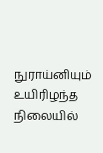நுராய்னியும் உயிரிழந்த நிலையில்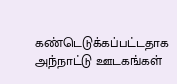கண்டெடுக்கப்பட்டதாக அந்நாட்டு ஊடகங்கள்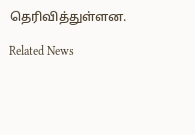தெரிவித்துள்ளன.

Related News